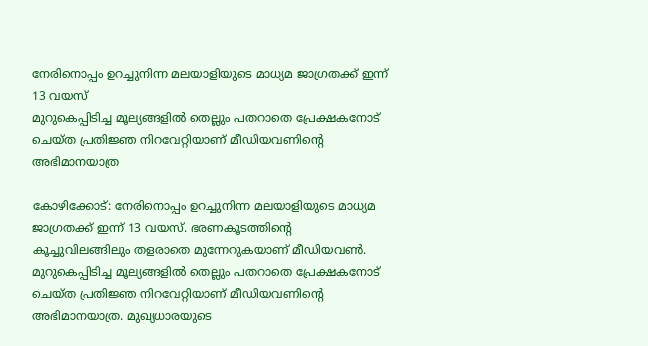നേരിനൊപ്പം ഉറച്ചുനിന്ന മലയാളിയുടെ മാധ്യമ ജാഗ്രതക്ക് ഇന്ന് 13 വയസ്
മുറുകെപ്പിടിച്ച മൂല്യങ്ങളിൽ തെല്ലും പതറാതെ പ്രേക്ഷകനോട് ചെയ്ത പ്രതിജ്ഞ നിറവേറ്റിയാണ് മീഡിയവണിന്റെ അഭിമാനയാത്ര

കോഴിക്കോട്: നേരിനൊപ്പം ഉറച്ചുനിന്ന മലയാളിയുടെ മാധ്യമ ജാഗ്രതക്ക് ഇന്ന് 13 വയസ്. ഭരണകൂടത്തിന്റെ കൂച്ചുവിലങ്ങിലും തളരാതെ മുന്നേറുകയാണ് മീഡിയവൺ. മുറുകെപ്പിടിച്ച മൂല്യങ്ങളിൽ തെല്ലും പതറാതെ പ്രേക്ഷകനോട് ചെയ്ത പ്രതിജ്ഞ നിറവേറ്റിയാണ് മീഡിയവണിന്റെ അഭിമാനയാത്ര. മുഖ്യധാരയുടെ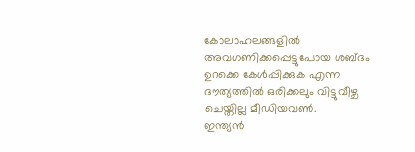കോലാഹലങ്ങളിൽ അവഗണിക്കപ്പെട്ടുപോയ ശബ്ദം ഉറക്കെ കേൾപ്പിക്കുക എന്ന ദൗത്യത്തിൽ ഒരിക്കലും വിട്ടുവീഴ്ച ചെയ്തില്ല മീഡിയവൺ.
ഇന്ത്യൻ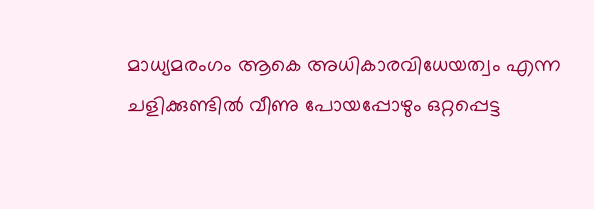മാധ്യമരംഗം ആകെ അധികാരവിധേയത്വം എന്ന ചളിക്കുണ്ടിൽ വീണു പോയപ്പോഴും ഒറ്റപ്പെട്ട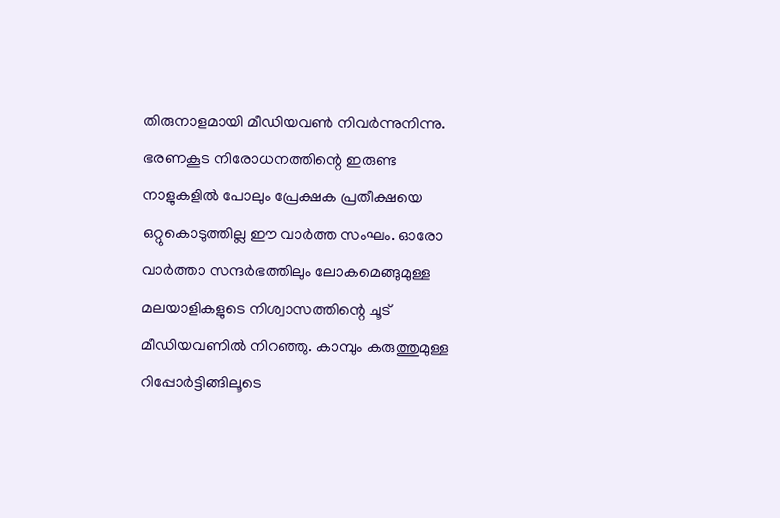തിരുനാളമായി മീഡിയവൺ നിവർന്നുനിന്നു. ഭരണകൂട നിരോധനത്തിന്റെ ഇരുണ്ട നാളുകളിൽ പോലും പ്രേക്ഷക പ്രതീക്ഷയെ ഒറ്റുകൊടുത്തില്ല ഈ വാർത്ത സംഘം. ഓരോ വാർത്താ സന്ദർഭത്തിലും ലോകമെങ്ങുമുള്ള മലയാളികളുടെ നിശ്വാസത്തിന്റെ ചൂട് മീഡിയവണിൽ നിറഞ്ഞു. കാമ്പും കരുത്തുമുള്ള റിപ്പോർട്ടിങ്ങിലൂടെ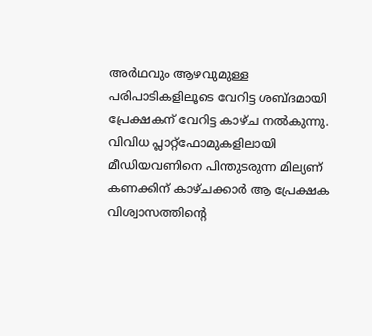അർഥവും ആഴവുമുള്ള പരിപാടികളിലൂടെ വേറിട്ട ശബ്ദമായി പ്രേക്ഷകന് വേറിട്ട കാഴ്ച നൽകുന്നു.
വിവിധ പ്ലാറ്റ്ഫോമുകളിലായി മീഡിയവണിനെ പിന്തുടരുന്ന മില്യണ് കണക്കിന് കാഴ്ചക്കാർ ആ പ്രേക്ഷക വിശ്വാസത്തിന്റെ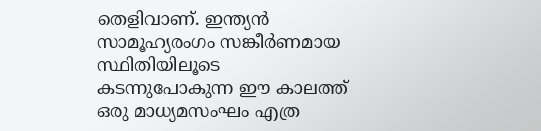തെളിവാണ്. ഇന്ത്യൻ സാമൂഹ്യരംഗം സങ്കീർണമായ സ്ഥിതിയിലൂടെ കടന്നുപോകുന്ന ഈ കാലത്ത് ഒരു മാധ്യമസംഘം എത്ര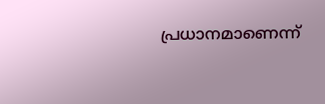പ്രധാനമാണെന്ന്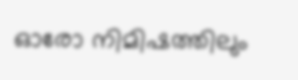ഓരോ നിമിഷത്തിലും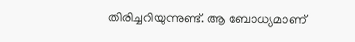തിരിച്ചറിയുന്നുണ്ട്. ആ ബോധ്യമാണ്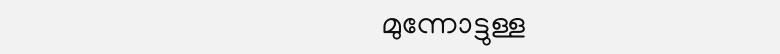മുന്നോട്ടുള്ള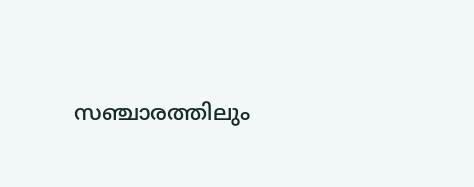സഞ്ചാരത്തിലും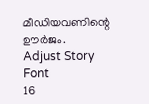മീഡിയവണിന്റെ ഊർജം.
Adjust Story Font
16